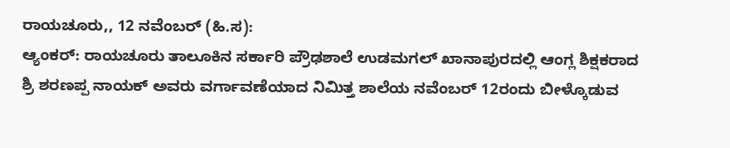ರಾಯಚೂರು,, 12 ನವೆಂಬರ್ (ಹಿ.ಸ):
ಆ್ಯಂಕರ್: ರಾಯಚೂರು ತಾಲೂಕಿನ ಸರ್ಕಾರಿ ಪ್ರೌಢಶಾಲೆ ಉಡಮಗಲ್ ಖಾನಾಪುರದಲ್ಲಿ ಆಂಗ್ಲ ಶಿಕ್ಷಕರಾದ ಶ್ರಿ ಶರಣಪ್ಪ ನಾಯಕ್ ಅವರು ವರ್ಗಾವಣೆಯಾದ ನಿಮಿತ್ತ ಶಾಲೆಯ ನವೆಂಬರ್ 12ರಂದು ಬೀಳ್ಕೊಡುವ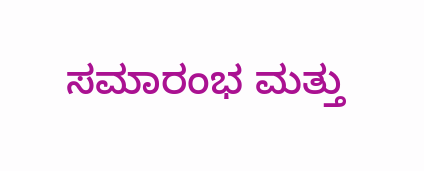ಸಮಾರಂಭ ಮತ್ತು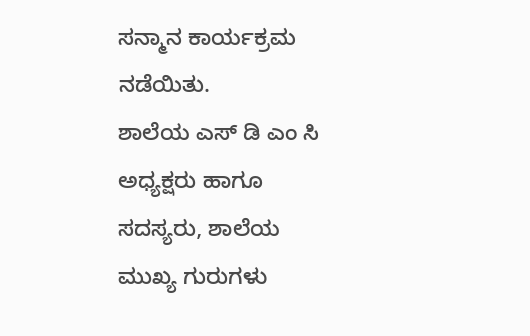ಸನ್ಮಾನ ಕಾರ್ಯಕ್ರಮ ನಡೆಯಿತು.
ಶಾಲೆಯ ಎಸ್ ಡಿ ಎಂ ಸಿ ಅಧ್ಯಕ್ಷರು ಹಾಗೂ ಸದಸ್ಯರು, ಶಾಲೆಯ ಮುಖ್ಯ ಗುರುಗಳು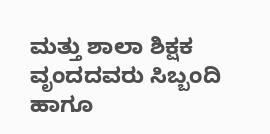ಮತ್ತು ಶಾಲಾ ಶಿಕ್ಷಕ ವೃಂದದವರು ಸಿಬ್ಬಂದಿ ಹಾಗೂ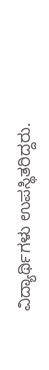ವಿದ್ಯಾರ್ಥಿಗಳು ಉಪಸ್ಥಿತರಿದ್ದರು.